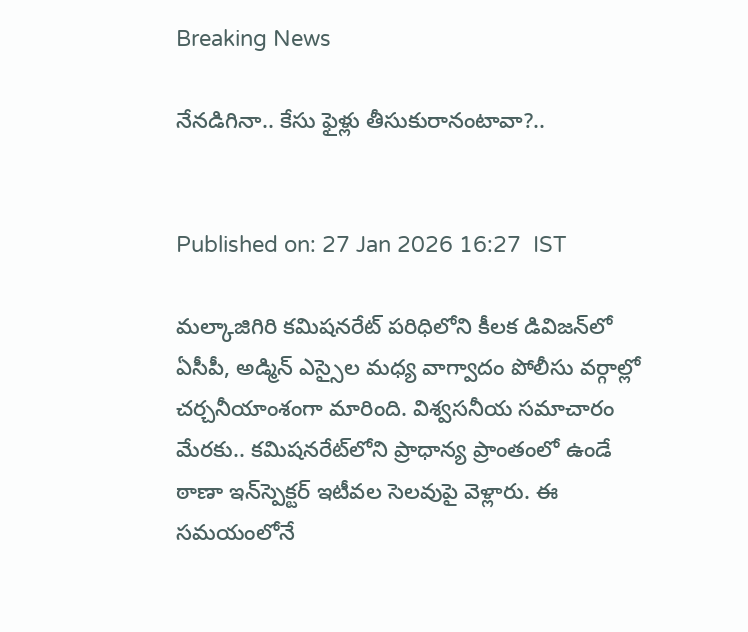Breaking News

నేనడిగినా.. కేసు ఫైళ్లు తీసుకురానంటావా?..


Published on: 27 Jan 2026 16:27  IST

మల్కాజిగిరి కమిషనరేట్‌ పరిధిలోని కీలక డివిజన్‌లో ఏసీపీ, అడ్మిన్‌ ఎస్సైల మధ్య వాగ్వాదం పోలీసు వర్గాల్లో చర్చనీయాంశంగా మారింది. విశ్వసనీయ సమాచారం మేరకు.. కమిషనరేట్‌లోని ప్రాధాన్య ప్రాంతంలో ఉండే ఠాణా ఇన్‌స్పెక్టర్‌ ఇటీవల సెలవుపై వెళ్లారు. ఈ సమయంలోనే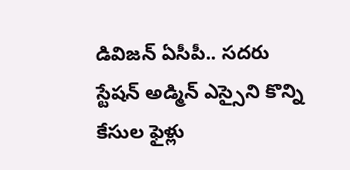డివిజన్‌ ఏసీపీ.. సదరు స్టేషన్‌ అడ్మిన్‌ ఎస్సైని కొన్ని కేసుల ఫైళ్లు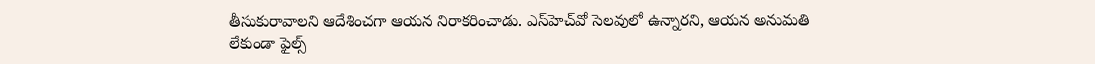తీసుకురావాలని ఆదేశించగా ఆయన నిరాకరించాడు. ఎస్‌హెచ్‌వో సెలవులో ఉన్నారని, ఆయన అనుమతి లేకుండా ఫైల్స్‌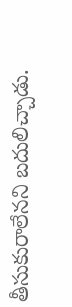తీసుకురాలేనని బదులిచ్చాడు.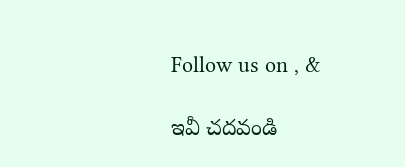Follow us on , &

ఇవీ చదవండి